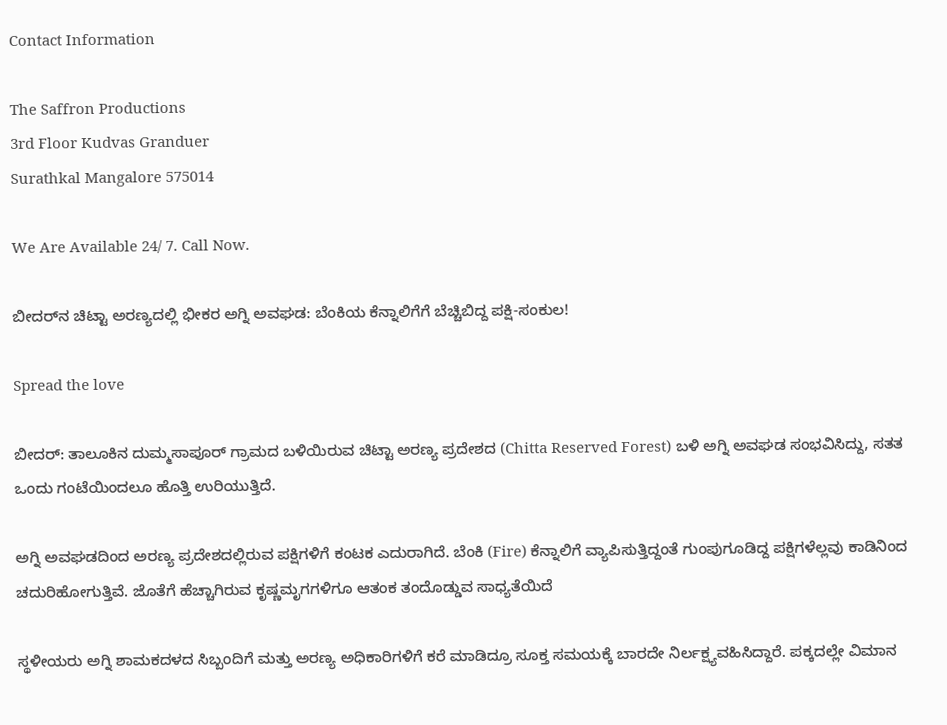Contact Information

The Saffron Productions
3rd Floor Kudvas Granduer
Surathkal Mangalore 575014

We Are Available 24/ 7. Call Now.

ಬೀದರ್‌ನ ಚಿಟ್ಟಾ ಅರಣ್ಯದಲ್ಲಿ ಭೀಕರ ಅಗ್ನಿ ಅವಘಡ: ಬೆಂಕಿಯ ಕೆನ್ನಾಲಿಗೆಗೆ ಬೆಚ್ಚಿಬಿದ್ದ ಪಕ್ಷಿ-ಸಂಕುಲ!

Spread the love

ಬೀದರ್‌: ತಾಲೂಕಿನ ದುಮ್ಮಸಾಪೂರ್ ಗ್ರಾಮದ ಬಳಿಯಿರುವ ಚಿಟ್ಟಾ ಅರಣ್ಯ ಪ್ರದೇಶದ (Chitta Reserved Forest) ಬಳಿ ಅಗ್ನಿ ಅವಘಡ ಸಂಭವಿಸಿದ್ದು, ಸತತ ಒಂದು ಗಂಟೆಯಿಂದಲೂ ಹೊತ್ತಿ ಉರಿಯುತ್ತಿದೆ.

ಅಗ್ನಿ ಅವಘಡದಿಂದ ಅರಣ್ಯ ಪ್ರದೇಶದಲ್ಲಿರುವ ಪಕ್ಷಿಗಳಿಗೆ ಕಂಟಕ ಎದುರಾಗಿದೆ. ಬೆಂಕಿ (Fire) ಕೆನ್ನಾಲಿಗೆ ವ್ಯಾಪಿಸುತ್ತಿದ್ದಂತೆ ಗುಂಪುಗೂಡಿದ್ದ ಪಕ್ಷಿಗಳೆಲ್ಲವು ಕಾಡಿನಿಂದ ಚದುರಿಹೋಗುತ್ತಿವೆ. ಜೊತೆಗೆ ಹೆಚ್ಚಾಗಿರುವ ಕೃಷ್ಣಮೃಗಗಳಿಗೂ ಆತಂಕ ತಂದೊಡ್ಡುವ ಸಾಧ್ಯತೆಯಿದೆ

ಸ್ಥಳೀಯರು ಅಗ್ನಿ ಶಾಮಕದಳದ ಸಿಬ್ಬಂದಿಗೆ ಮತ್ತು ಅರಣ್ಯ ಅಧಿಕಾರಿಗಳಿಗೆ ಕರೆ ಮಾಡಿದ್ರೂ ಸೂಕ್ತ ಸಮಯಕ್ಕೆ ಬಾರದೇ ನಿರ್ಲಕ್ಷ್ಯವಹಿಸಿದ್ದಾರೆ. ಪಕ್ಕದಲ್ಲೇ ವಿಮಾನ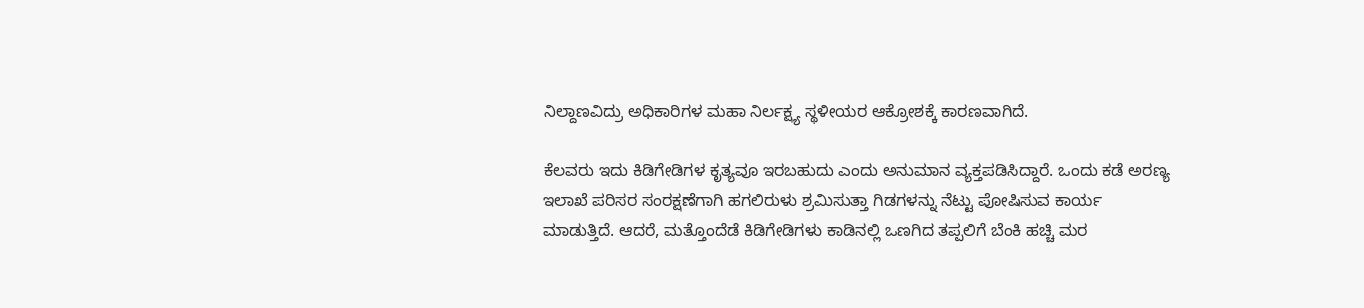ನಿಲ್ದಾಣವಿದ್ರು ಅಧಿಕಾರಿಗಳ ಮಹಾ ನಿರ್ಲಕ್ಷ್ಯ ಸ್ಥಳೀಯರ ಆಕ್ರೋಶಕ್ಕೆ ಕಾರಣವಾಗಿದೆ.

ಕೆಲವರು ಇದು ಕಿಡಿಗೇಡಿಗಳ ಕೃತ್ಯವೂ ಇರಬಹುದು ಎಂದು ಅನುಮಾನ ವ್ಯಕ್ತಪಡಿಸಿದ್ದಾರೆ. ಒಂದು ಕಡೆ ಅರಣ್ಯ ಇಲಾಖೆ ಪರಿಸರ ಸಂರಕ್ಷಣೆಗಾಗಿ ಹಗಲಿರುಳು ಶ್ರಮಿಸುತ್ತಾ ಗಿಡಗಳನ್ನು ‌ನೆಟ್ಟು ಪೋಷಿಸುವ ಕಾರ್ಯ ಮಾಡುತ್ತಿದೆ. ಆದರೆ, ಮತ್ತೊಂದೆಡೆ ಕಿಡಿಗೇಡಿಗಳು ಕಾಡಿನಲ್ಲಿ ಒಣಗಿದ ತಪ್ಪಲಿಗೆ ಬೆಂಕಿ ಹಚ್ಚಿ ಮರ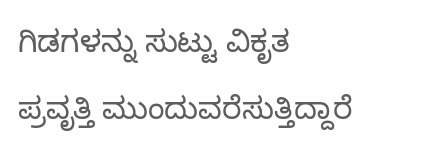ಗಿಡಗಳನ್ನು ಸುಟ್ಟು ವಿಕೃತ ಪ್ರವೃತ್ತಿ ಮುಂದುವರೆಸುತ್ತಿದ್ದಾರೆ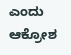ಎಂದು ಆಕ್ರೋಶ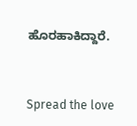ಹೊರಹಾಕಿದ್ದಾರೆ.


Spread the love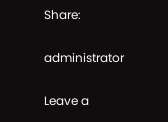Share:

administrator

Leave a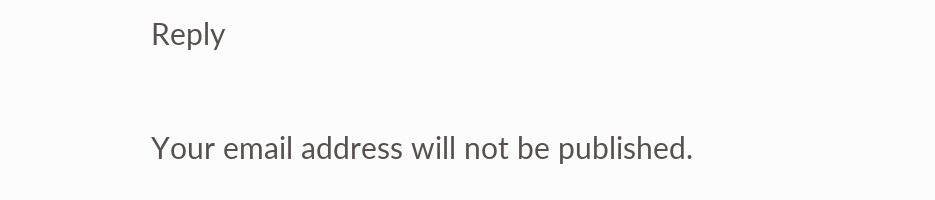Reply

Your email address will not be published.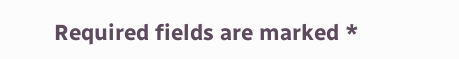Required fields are marked *